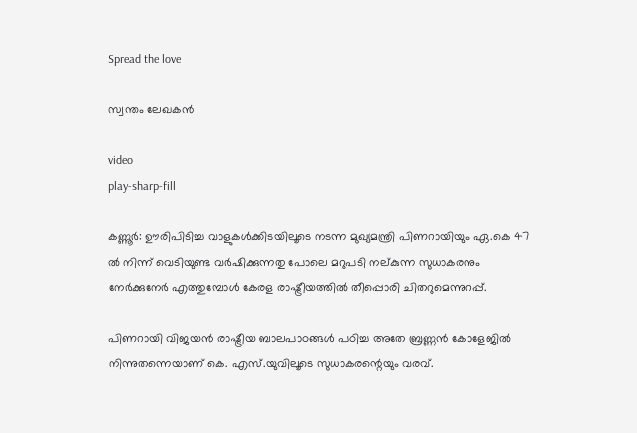Spread the love

സ്വന്തം ലേഖകൻ

video
play-sharp-fill

കണ്ണൂര്‍: ഊരിപിടിച്ച വാളുകൾക്കിടയിലൂടെ നടന്ന മുഖ്യമന്ത്രി പിണറായിയും ഏ.കെ 47 ൽ നിന്ന് വെടിയുണ്ട വർഷിക്കുന്നതു പോലെ മറുപടി നല്കുന്ന സുധാകരനും നേർക്കുനേർ എത്തുമ്പോൾ കേരള രാഷ്ട്രീയത്തിൽ തീപ്പൊരി ചിതറുമെന്നുറപ്പ്.

പിണറായി വിജയന്‍ രാഷ്ട്രീയ ബാലപാഠങ്ങള്‍ പഠിച്ച അതേ ബ്രണ്ണന്‍ കോളേജില്‍ നിന്നുതന്നെയാണ് കെ. എസ്.യുവിലൂടെ സുധാകരന്റെയും വരവ്.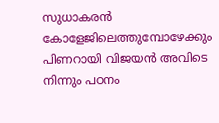സുധാകരന്‍ കോളേജിലെത്തുമ്പോഴേക്കും പിണറായി വിജയന്‍ അവിടെ നിന്നും പഠനം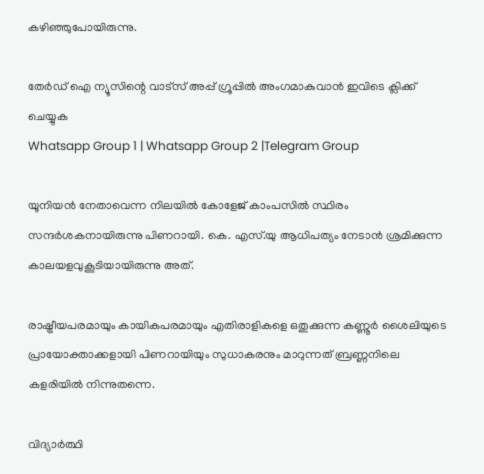കഴിഞ്ഞുപോയിരുന്നു.

തേർഡ് ഐ ന്യൂസിന്റെ വാട്സ് അപ്പ് ഗ്രൂപ്പിൽ അംഗമാകുവാൻ ഇവിടെ ക്ലിക്ക് ചെയ്യുക
Whatsapp Group 1 | Whatsapp Group 2 |Telegram Group

യൂനിയന്‍ നേതാവെന്ന നിലയിൽ കോളേജ് കാംപസില്‍ സ്ഥിരം സന്ദര്‍ശകനായിരുന്നു പിണറായി. കെ. എസ്.യു ആധിപത്യം നേടാന്‍ ശ്രമിക്കുന്ന കാലയളവുകൂടിയായിരുന്നു അത്.

രാഷ്ട്രീയപരമായും കായികപരമായും എതിരാളികളെ ഒതുക്കുന്ന കണ്ണൂര്‍ ശൈലിയുടെ പ്രായോക്താക്കളായി പിണറായിയും സുധാകരനും മാറുന്നത് ബ്രണ്ണനിലെ കളരിയില്‍ നിന്നുതന്നെ.

വിദ്യാര്‍ത്ഥി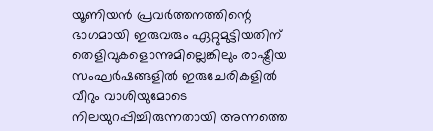യൂണിയന്‍ പ്രവര്‍ത്തനത്തിന്റെ ഭാഗമായി ഇരുവരും ഏറ്റുമുട്ടിയതിന് തെളിവുകളൊന്നുമില്ലെങ്കിലും രാഷ്ട്രീയ സംഘര്‍ഷങ്ങളില്‍ ഇരുചേരികളില്‍ വീറും വാശിയുമോടെ നിലയുറപ്പിച്ചിരുന്നതായി അന്നത്തെ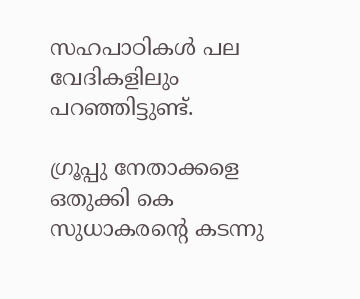സഹപാഠികള്‍ പല വേദികളിലും പറഞ്ഞിട്ടുണ്ട്.

ഗ്രൂപ്പു നേതാക്കളെ ഒതുക്കി കെ സുധാകരൻ്റെ കടന്നു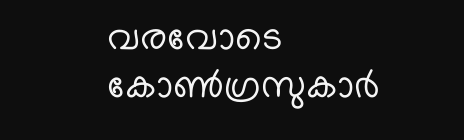വരവോടെ കോൺഗ്രസുകാർ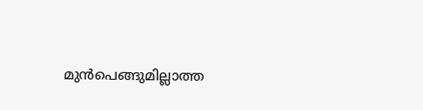മുൻപെങ്ങുമില്ലാത്ത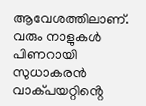ആവേശത്തിലാണ്. വരും നാളുകൾ പിണറായി സുധാകരൻ വാക്പയറ്റിൻ്റെ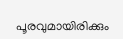പൂരവുമായിരിക്കും